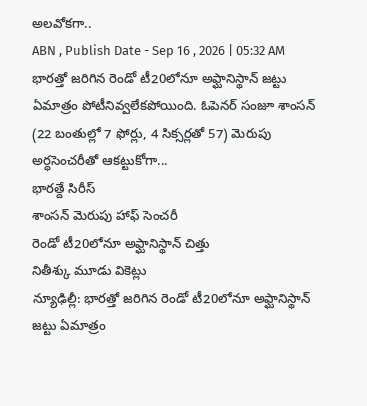అలవోకగా..
ABN , Publish Date - Sep 16 , 2026 | 05:32 AM
భారత్తో జరిగిన రెండో టీ20లోనూ అఫ్ఘానిస్థాన్ జట్టు ఏమాత్రం పోటీనివ్వలేకపోయింది. ఓపెనర్ సంజూ శాంసన్ (22 బంతుల్లో 7 ఫోర్లు, 4 సిక్సర్లతో 57) మెరుపు అర్ధసెంచరీతో ఆకట్టుకోగా...
భారత్దే సిరీస్
శాంసన్ మెరుపు హాఫ్ సెంచరీ
రెండో టీ20లోనూ అఫ్ఘానిస్థాన్ చిత్తు
నితీశ్కు మూడు వికెట్లు
న్యూఢిల్లీ: భారత్తో జరిగిన రెండో టీ20లోనూ అఫ్ఘానిస్థాన్ జట్టు ఏమాత్రం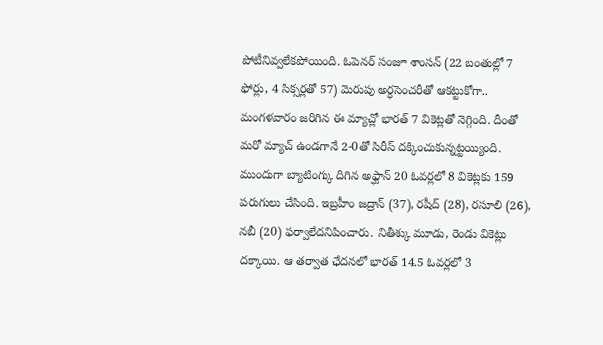పోటీనివ్వలేకపోయింది. ఓపెనర్ సంజూ శాంసన్ (22 బంతుల్లో 7 ఫోర్లు, 4 సిక్సర్లతో 57) మెరుపు అర్ధసెంచరీతో ఆకట్టుకోగా.. మంగళవారం జరిగిన ఈ మ్యాచ్లో భారత్ 7 వికెట్లతో నెగ్గింది. దీంతో మరో మ్యాచ్ ఉండగానే 2-0తో సిరీస్ దక్కించుకున్నట్టయ్యింది. ముందుగా బ్యాటింగ్కు దిగిన అఫ్ఘాన్ 20 ఓవర్లలో 8 వికెట్లకు 159 పరుగులు చేసింది. ఇబ్రహీం జద్రాన్ (37), రషీద్ (28), రసూలి (26), నబీ (20) ఫర్వాలేదనిపించారు. నితీశ్కు మూడు, రెండు వికెట్లు దక్కాయి. ఆ తర్వాత ఛేదనలో భారత్ 14.5 ఓవర్లలో 3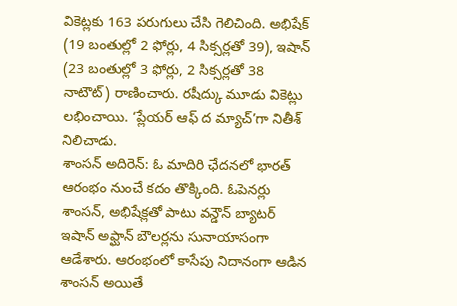వికెట్లకు 163 పరుగులు చేసి గెలిచింది. అభిషేక్ (19 బంతుల్లో 2 ఫోర్లు, 4 సిక్సర్లతో 39), ఇషాన్ (23 బంతుల్లో 3 ఫోర్లు, 2 సిక్సర్లతో 38 నాటౌట్) రాణించారు. రషీద్కు మూడు వికెట్లు లభించాయి. ‘ప్లేయర్ ఆఫ్ ద మ్యాచ్’గా నితీశ్ నిలిచాడు.
శాంసన్ అదిరెన్: ఓ మాదిరి ఛేదనలో భారత్ ఆరంభం నుంచే కదం తొక్కింది. ఓపెనర్లు శాంసన్, అభిషేక్లతో పాటు వన్డౌన్ బ్యాటర్ ఇషాన్ అఫ్ఘాన్ బౌలర్లను సునాయాసంగా ఆడేశారు. ఆరంభంలో కాసేపు నిదానంగా ఆడిన శాంసన్ అయితే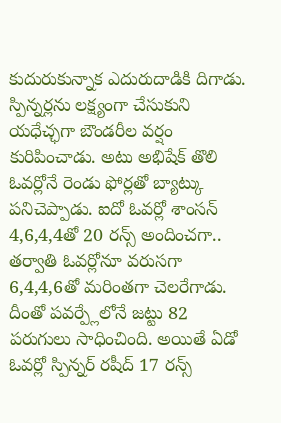కుదురుకున్నాక ఎదురుదాడికి దిగాడు. స్పిన్నర్లను లక్ష్యంగా చేసుకుని యధేచ్ఛగా బౌండరీల వర్షం కురిపించాడు. అటు అభిషేక్ తొలి ఓవర్లోనే రెండు ఫోర్లతో బ్యాట్కు పనిచెప్పాడు. ఐదో ఓవర్లో శాంసన్ 4,6,4,4తో 20 రన్స్ అందించగా.. తర్వాతి ఓవర్లోనూ వరుసగా 6,4,4,6తో మరింతగా చెలరేగాడు. దీంతో పవర్ప్లేలోనే జట్టు 82 పరుగులు సాధించింది. అయితే ఏడో ఓవర్లో స్పిన్నర్ రషీద్ 17 రన్స్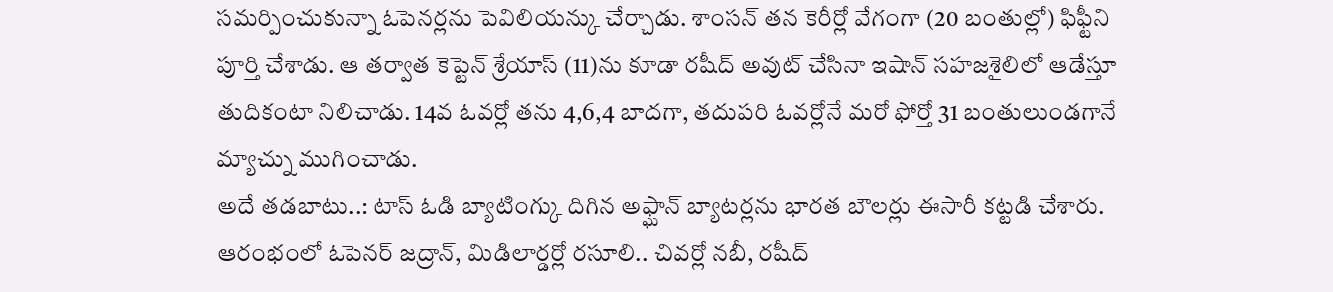సమర్పించుకున్నా ఓపెనర్లను పెవిలియన్కు చేర్చాడు. శాంసన్ తన కెరీర్లో వేగంగా (20 బంతుల్లో) ఫిఫ్టీని పూర్తి చేశాడు. ఆ తర్వాత కెప్టెన్ శ్రేయాస్ (11)ను కూడా రషీద్ అవుట్ చేసినా ఇషాన్ సహజశైలిలో ఆడేస్తూ తుదికంటా నిలిచాడు. 14వ ఓవర్లో తను 4,6,4 బాదగా, తదుపరి ఓవర్లోనే మరో ఫోర్తో 31 బంతులుండగానే మ్యాచ్ను ముగించాడు.
అదే తడబాటు..: టాస్ ఓడి బ్యాటింగ్కు దిగిన అఫ్ఘాన్ బ్యాటర్లను భారత బౌలర్లు ఈసారీ కట్టడి చేశారు. ఆరంభంలో ఓపెనర్ జద్రాన్, మిడిలార్డర్లో రసూలి.. చివర్లో నబీ, రషీద్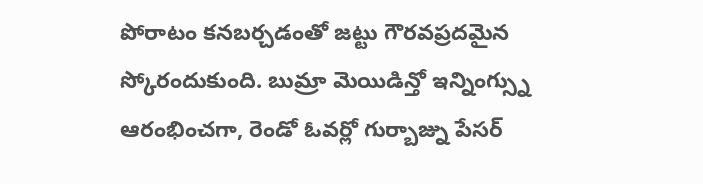పోరాటం కనబర్చడంతో జట్టు గౌరవప్రదమైన స్కోరందుకుంది. బుమ్రా మెయిడిన్తో ఇన్నింగ్స్ను ఆరంభించగా, రెండో ఓవర్లో గుర్బాజ్ను పేసర్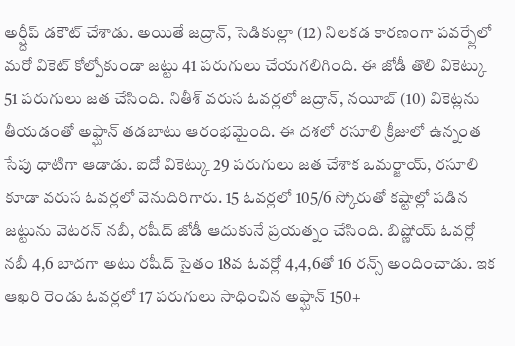అర్ష్దీప్ డకౌట్ చేశాడు. అయితే జద్రాన్, సెడికుల్లా (12) నిలకడ కారణంగా పవర్ప్లేలో మరో వికెట్ కోల్పోకుండా జట్టు 41 పరుగులు చేయగలిగింది. ఈ జోడీ తొలి వికెట్కు 51 పరుగులు జత చేసింది. నితీశ్ వరుస ఓవర్లలో జద్రాన్, నయీబ్ (10) వికెట్లను తీయడంతో అఫ్ఘాన్ తడబాటు ఆరంభమైంది. ఈ దశలో రసూలి క్రీజులో ఉన్నంత సేపు ధాటిగా ఆడాడు. ఐదో వికెట్కు 29 పరుగులు జత చేశాక ఒమర్జాయ్, రసూలి కూడా వరుస ఓవర్లలో వెనుదిరిగారు. 15 ఓవర్లలో 105/6 స్కోరుతో కష్టాల్లో పడిన జట్టును వెటరన్ నబీ, రషీద్ జోడీ ఆదుకునే ప్రయత్నం చేసింది. బిష్ణోయ్ ఓవర్లో నబీ 4,6 బాదగా అటు రషీద్ సైతం 18వ ఓవర్లో 4,4,6తో 16 రన్స్ అందించాడు. ఇక ఆఖరి రెండు ఓవర్లలో 17 పరుగులు సాధించిన అఫ్ఘాన్ 150+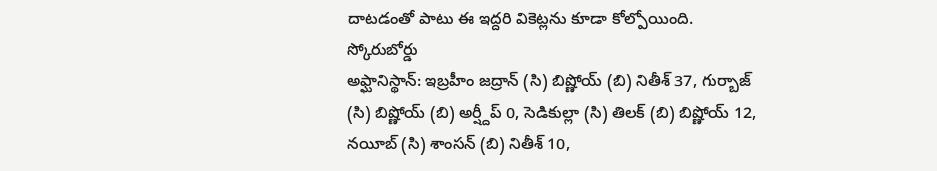దాటడంతో పాటు ఈ ఇద్దరి వికెట్లను కూడా కోల్పోయింది.
స్కోరుబోర్డు
అఫ్ఘానిస్థాన్: ఇబ్రహీం జద్రాన్ (సి) బిష్ణోయ్ (బి) నితీశ్ 37, గుర్బాజ్ (సి) బిష్ణోయ్ (బి) అర్ష్దీప్ 0, సెడికుల్లా (సి) తిలక్ (బి) బిష్ణోయ్ 12, నయీబ్ (సి) శాంసన్ (బి) నితీశ్ 10,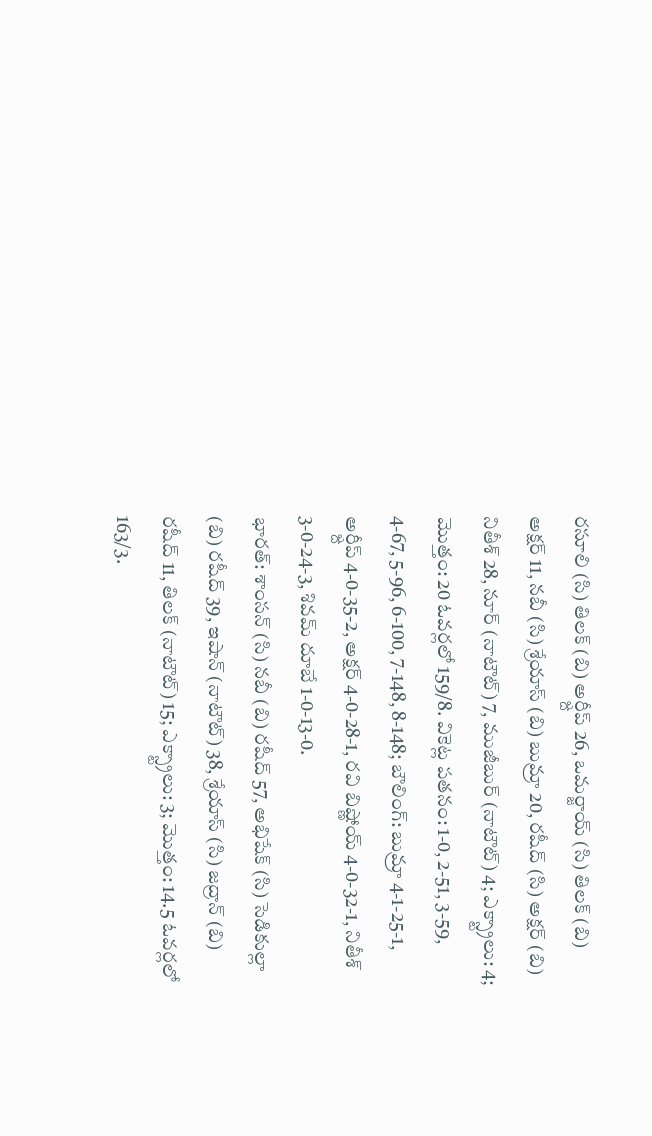రసూలి (సి) తిలక్ (బి) అర్ష్దీప్ 26, ఒమర్జాయ్ (సి) తిలక్ (బి) అక్షర్ 11, నబీ (సి) శ్రేయాస్ (బి) బుమ్రా 20, రషీద్ (సి) అక్షర్ (బి) నితీశ్ 28, నూర్ (నాటౌట్) 7, ముజీబుర్ (నాటౌట్) 4; ఎక్స్ట్రాలు: 4; మొత్తం: 20 ఓవర్లలో 159/8. వికెట్ల పతనం: 1-0, 2-51, 3-59, 4-67, 5-96, 6-100, 7-148, 8-148; బౌలింగ్: బుమ్రా 4-1-25-1, అర్ష్దీప్ 4-0-35-2, అక్షర్ 4-0-28-1, రవి బిష్ణోయ్ 4-0-32-1, నితీశ్ 3-0-24-3, శివమ్ దూబే 1-0-13-0.
భారత్: శాంసన్ (సి) నబీ (బి) రషీద్ 57, అభిషేక్ (సి) సెడికుల్లా (బి) రషీద్ 39, ఇషాన్ (నాటౌట్) 38, శ్రేయాస్ (సి) జద్రాన్ (బి) రషీద్ 11, తిలక్ (నాటౌట్) 15; ఎక్స్ట్రాలు: 3; మొత్తం: 14.5 ఓవర్లలో 163/3.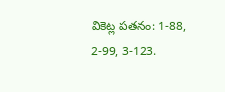వికెట్ల పతనం: 1-88, 2-99, 3-123.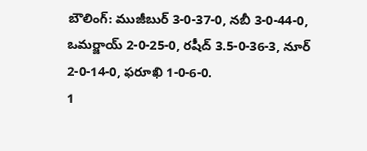బౌలింగ్: ముజీబుర్ 3-0-37-0, నబీ 3-0-44-0, ఒమర్జాయ్ 2-0-25-0, రషీద్ 3.5-0-36-3, నూర్ 2-0-14-0, ఫరూఖి 1-0-6-0.
1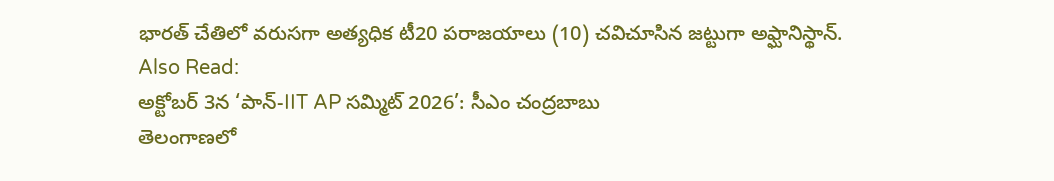భారత్ చేతిలో వరుసగా అత్యధిక టీ20 పరాజయాలు (10) చవిచూసిన జట్టుగా అఫ్ఘానిస్థాన్.
Also Read:
అక్టోబర్ 3న ‘పాన్-IIT AP సమ్మిట్ 2026’: సీఎం చంద్రబాబు
తెలంగాణలో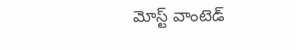మోస్ట్ వాంటెడ్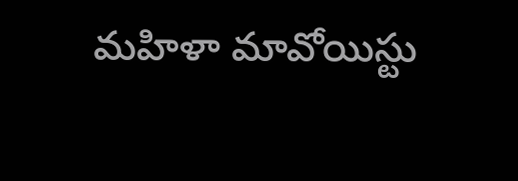మహిళా మావోయిస్టు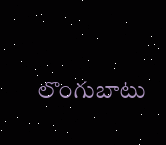లొంగుబాటు